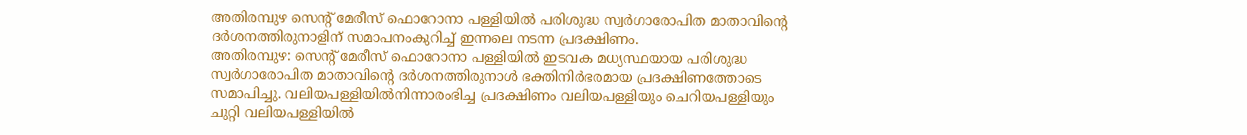അതിരമ്പുഴ സെന്റ് മേരീസ് ഫൊറോനാ പള്ളിയിൽ പരിശുദ്ധ സ്വർഗാരോപിത മാതാവിന്റെ ദർശനത്തിരുനാളിന് സമാപനംകുറിച്ച് ഇന്നലെ നടന്ന പ്രദക്ഷിണം.
അതിരമ്പുഴ: സെന്റ് മേരീസ് ഫൊറോനാ പള്ളിയിൽ ഇടവക മധ്യസ്ഥയായ പരിശുദ്ധ സ്വർഗാരോപിത മാതാവിന്റെ ദർശനത്തിരുനാൾ ഭക്തിനിർഭരമായ പ്രദക്ഷിണത്തോടെ സമാപിച്ചു. വലിയപള്ളിയിൽനിന്നാരംഭിച്ച പ്രദക്ഷിണം വലിയപള്ളിയും ചെറിയപള്ളിയും ചുറ്റി വലിയപള്ളിയിൽ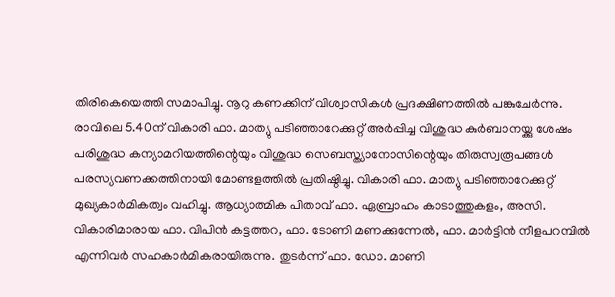തിരികെയെത്തി സമാപിച്ചു. നൂറു കണക്കിന് വിശ്വാസികൾ പ്രദക്ഷിണത്തിൽ പങ്കുചേർന്നു.
രാവിലെ 5.40ന് വികാരി ഫാ. മാത്യു പടിഞ്ഞാറേക്കുറ്റ് അർപ്പിച്ച വിശുദ്ധ കുർബാനയ്ക്കു ശേഷം പരിശുദ്ധ കന്യാമറിയത്തിന്റെയും വിശുദ്ധ സെബസ്ത്യാനോസിന്റെയും തിരുസ്വരൂപങ്ങൾ പരസ്യവണക്കത്തിനായി മോണ്ടളത്തിൽ പ്രതിഷ്ഠിച്ചു. വികാരി ഫാ. മാത്യു പടിഞ്ഞാറേക്കുറ്റ് മുഖ്യകാർമികത്വം വഹിച്ചു. ആധ്യാത്മിക പിതാവ് ഫാ. ഏബ്രാഹം കാടാത്തുകളം, അസി. വികാരിമാരായ ഫാ. വിപിൻ കട്ടത്തറ, ഫാ. ടോണി മണക്കുന്നേൽ, ഫാ. മാർട്ടിൻ നീളപറമ്പിൽ എന്നിവർ സഹകാർമികരായിരുന്നു. തുടർന്ന് ഫാ. ഡോ. മാണി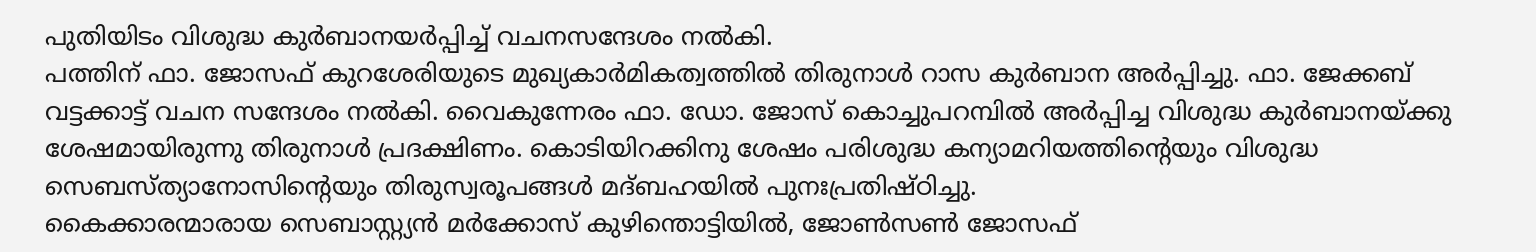പുതിയിടം വിശുദ്ധ കുർബാനയർപ്പിച്ച് വചനസന്ദേശം നൽകി.
പത്തിന് ഫാ. ജോസഫ് കുറശേരിയുടെ മുഖ്യകാർമികത്വത്തിൽ തിരുനാൾ റാസ കുർബാന അർപ്പിച്ചു. ഫാ. ജേക്കബ് വട്ടക്കാട്ട് വചന സന്ദേശം നൽകി. വൈകുന്നേരം ഫാ. ഡോ. ജോസ് കൊച്ചുപറമ്പിൽ അർപ്പിച്ച വിശുദ്ധ കുർബാനയ്ക്കു ശേഷമായിരുന്നു തിരുനാൾ പ്രദക്ഷിണം. കൊടിയിറക്കിനു ശേഷം പരിശുദ്ധ കന്യാമറിയത്തിന്റെയും വിശുദ്ധ സെബസ്ത്യാനോസിന്റെയും തിരുസ്വരൂപങ്ങൾ മദ്ബഹയിൽ പുനഃപ്രതിഷ്ഠിച്ചു.
കൈക്കാരന്മാരായ സെബാസ്റ്റ്യൻ മർക്കോസ് കുഴിന്തൊട്ടിയിൽ, ജോൺസൺ ജോസഫ്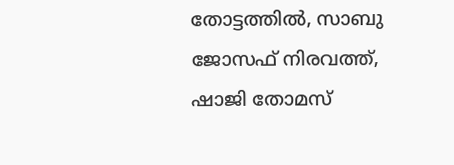തോട്ടത്തിൽ, സാബു ജോസഫ് നിരവത്ത്, ഷാജി തോമസ്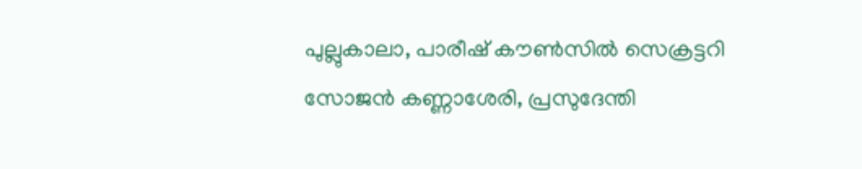പുല്ലുകാലാ, പാരീഷ് കൗൺസിൽ സെക്രട്ടറി സോജൻ കണ്ണാശേരി, പ്രസുദേന്തി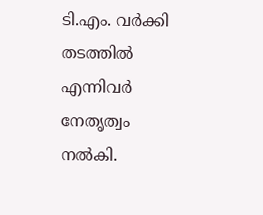ടി.എം. വർക്കി തടത്തിൽ എന്നിവർ നേതൃത്വം നൽകി.